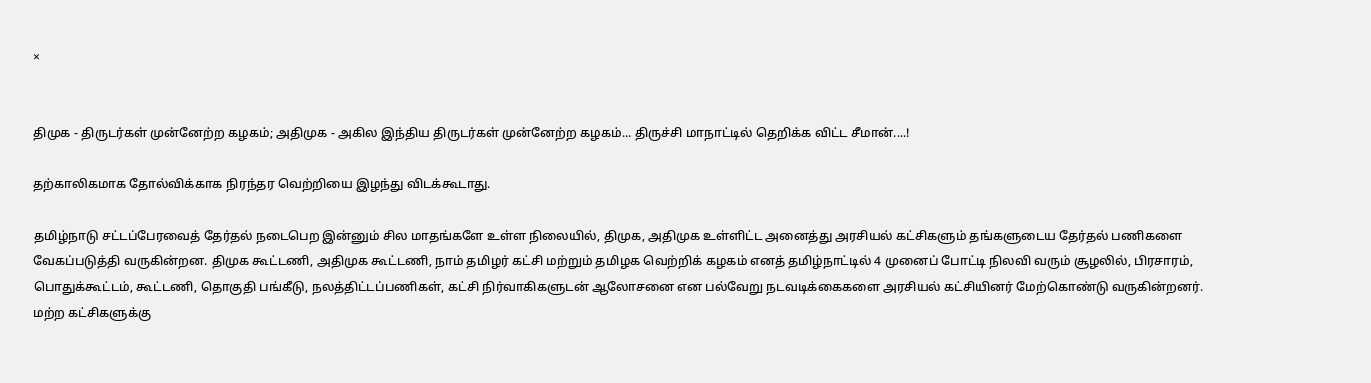×


திமுக - திருடர்கள் முன்னேற்ற கழகம்; அதிமுக - அகில இந்திய திருடர்கள் முன்னேற்ற கழகம்... திருச்சி மாநாட்டில் தெறிக்க விட்ட சீமான்....!

தற்காலிகமாக தோல்விக்காக நிரந்தர வெற்றியை இழந்து விடக்கூடாது.

தமிழ்நாடு சட்டப்பேரவைத் தேர்தல் நடைபெற இன்னும் சில மாதங்களே உள்ள நிலையில், திமுக, அதிமுக உள்ளிட்ட அனைத்து அரசியல் கட்சிகளும் தங்களுடைய தேர்தல் பணிகளை வேகப்படுத்தி வருகின்றன. திமுக கூட்டணி, அதிமுக கூட்டணி, நாம் தமிழர் கட்சி மற்றும் தமிழக வெற்றிக் கழகம் எனத் தமிழ்நாட்டில் 4 முனைப் போட்டி நிலவி வரும் சூழலில், பிரசாரம், பொதுக்கூட்டம், கூட்டணி, தொகுதி பங்கீடு, நலத்திட்டப்பணிகள், கட்சி நிர்வாகிகளுடன் ஆலோசனை என பல்வேறு நடவடிக்கைகளை அரசியல் கட்சியினர் மேற்கொண்டு வருகின்றனர். மற்ற கட்சிகளுக்கு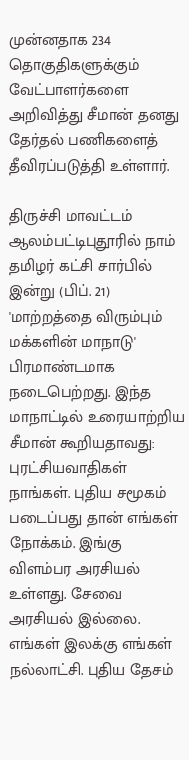முன்னதாக 234 தொகுதிகளுக்கும் வேட்பாளர்களை அறிவித்து சீமான் தனது தேர்தல் பணிகளைத் தீவிரப்படுத்தி உள்ளார்.

திருச்சி மாவட்டம் ஆலம்பட்டிபுதூரில் நாம் தமிழர் கட்சி சார்பில் இன்று (பிப். 21) 'மாற்றத்தை விரும்பும் மக்களின் மாநாடு' பிரமாண்டமாக நடைபெற்றது. இந்த மாநாட்டில் உரையாற்றிய சீமான் கூறியதாவது: புரட்சியவாதிகள் நாங்கள். புதிய சமூகம் படைப்பது தான் எங்கள் நோக்கம். இங்கு விளம்பர அரசியல் உள்ளது. சேவை அரசியல் இல்லை. எங்கள் இலக்கு எங்கள் நல்லாட்சி. புதிய தேசம்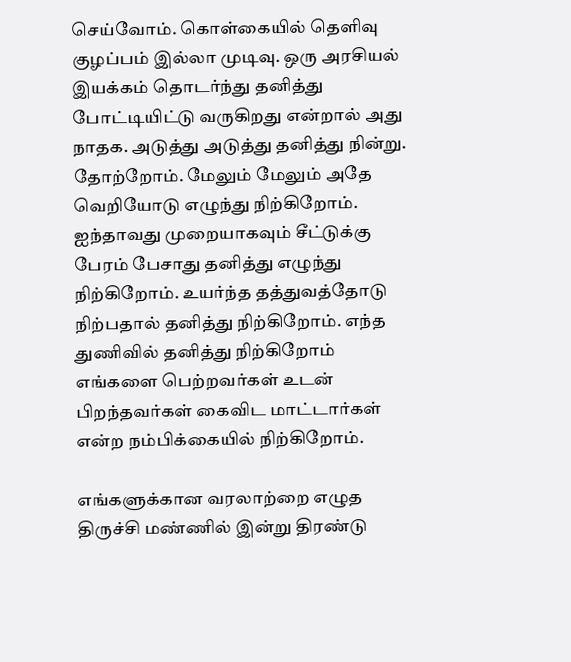செய்வோம். கொள்கையில் தெளிவு குழப்பம் இல்லா முடிவு. ஒரு அரசியல் இயக்கம் தொடர்ந்து தனித்து போட்டியிட்டு வருகிறது என்றால் அது நாதக. அடுத்து அடுத்து தனித்து நின்று. தோற்றோம். மேலும் மேலும் அதே வெறியோடு எழுந்து நிற்கிறோம். ஐந்தாவது முறையாகவும் சீட்டுக்கு பேரம் பேசாது தனித்து எழுந்து நிற்கிறோம். உயர்ந்த தத்துவத்தோடு நிற்பதால் தனித்து நிற்கிறோம். எந்த துணிவில் தனித்து நிற்கிறோம் எங்களை பெற்றவர்கள் உடன் பிறந்தவர்கள் கைவிட மாட்டார்கள் என்ற நம்பிக்கையில் நிற்கிறோம்.

எங்களுக்கான வரலாற்றை எழுத திருச்சி மண்ணில் இன்று திரண்டு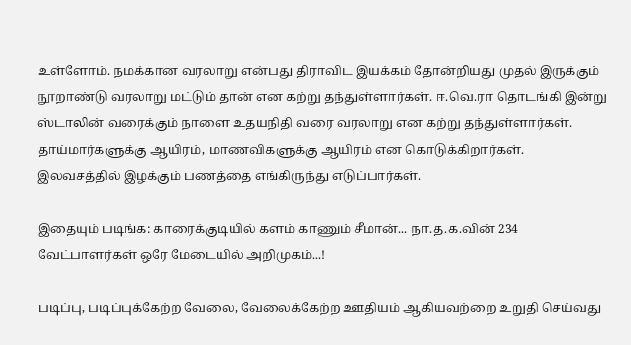உள்ளோம். நமக்கான வரலாறு என்பது திராவிட இயக்கம் தோன்றியது முதல் இருக்கும் நூறாண்டு வரலாறு மட்டும் தான் என கற்று தந்துள்ளார்கள். ஈ.வெ.ரா தொடங்கி இன்று ஸ்டாலின் வரைக்கும் நாளை உதயநிதி வரை வரலாறு என கற்று தந்துள்ளார்கள். தாய்மார்களுக்கு ஆயிரம், மாணவிகளுக்கு ஆயிரம் என கொடுக்கிறார்கள். இலவசத்தில் இழக்கும் பணத்தை எங்கிருந்து எடுப்பார்கள்.

இதையும் படிங்க: காரைக்குடியில் களம் காணும் சீமான்... நா.த.க.வின் 234 வேட்பாளர்கள் ஒரே மேடையில் அறிமுகம்...!

படிப்பு, படிப்புக்கேற்ற வேலை, வேலைக்கேற்ற ஊதியம் ஆகியவற்றை உறுதி செய்வது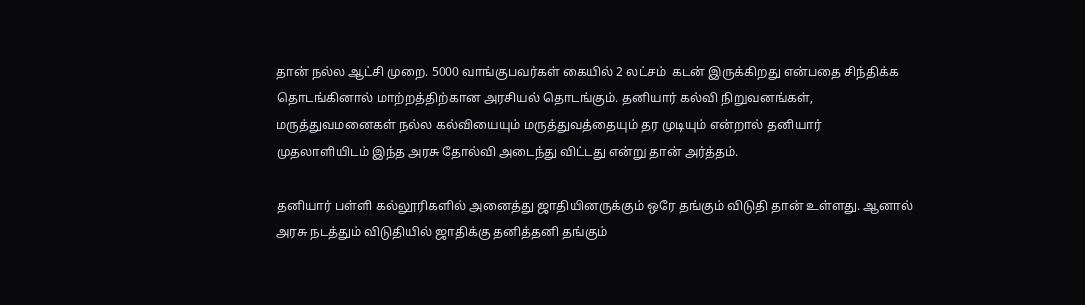தான் நல்ல ஆட்சி முறை. 5000 வாங்குபவர்கள் கையில் 2 லட்சம்  கடன் இருக்கிறது என்பதை சிந்திக்க தொடங்கினால் மாற்றத்திற்கான அரசியல் தொடங்கும். தனியார் கல்வி நிறுவனங்கள், மருத்துவமனைகள் நல்ல கல்வியையும் மருத்துவத்தையும் தர முடியும் என்றால் தனியார் முதலாளியிடம் இந்த அரசு தோல்வி அடைந்து விட்டது என்று தான் அர்த்தம்.

தனியார் பள்ளி கல்லூரிகளில் அனைத்து ஜாதியினருக்கும் ஒரே தங்கும் விடுதி தான் உள்ளது. ஆனால் அரசு நடத்தும் விடுதியில் ஜாதிக்கு தனித்தனி தங்கும்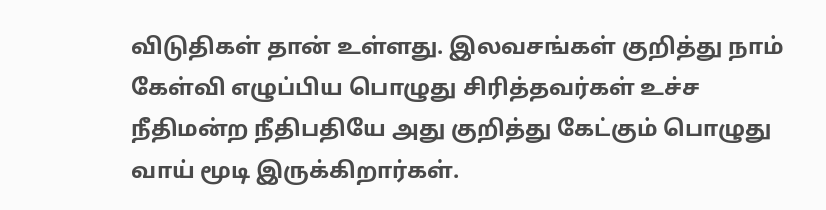விடுதிகள் தான் உள்ளது. இலவசங்கள் குறித்து நாம் கேள்வி எழுப்பிய பொழுது சிரித்தவர்கள் உச்ச நீதிமன்ற நீதிபதியே அது குறித்து கேட்கும் பொழுது வாய் மூடி இருக்கிறார்கள்.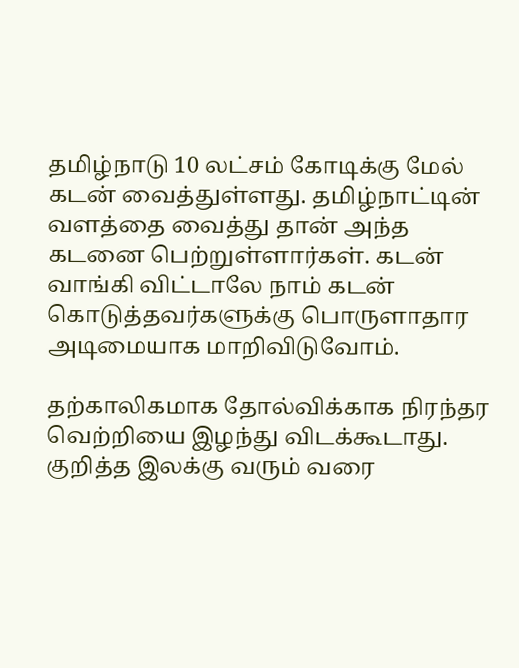தமிழ்நாடு 10 லட்சம் கோடிக்கு மேல் கடன் வைத்துள்ளது. தமிழ்நாட்டின் வளத்தை வைத்து தான் அந்த கடனை பெற்றுள்ளார்கள். கடன் வாங்கி விட்டாலே நாம் கடன் கொடுத்தவர்களுக்கு பொருளாதார அடிமையாக மாறிவிடுவோம்.

தற்காலிகமாக தோல்விக்காக நிரந்தர வெற்றியை இழந்து விடக்கூடாது. குறித்த இலக்கு வரும் வரை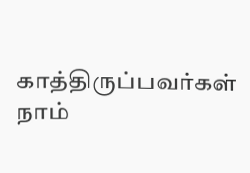காத்திருப்பவர்கள் நாம்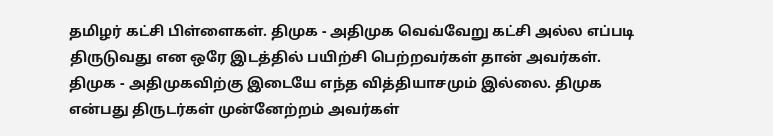தமிழர் கட்சி பிள்ளைகள். திமுக - அதிமுக வெவ்வேறு கட்சி அல்ல எப்படி திருடுவது என ஒரே இடத்தில் பயிற்சி பெற்றவர்கள் தான் அவர்கள். திமுக - அதிமுகவிற்கு இடையே எந்த வித்தியாசமும் இல்லை. திமுக என்பது திருடர்கள் முன்னேற்றம் அவர்கள்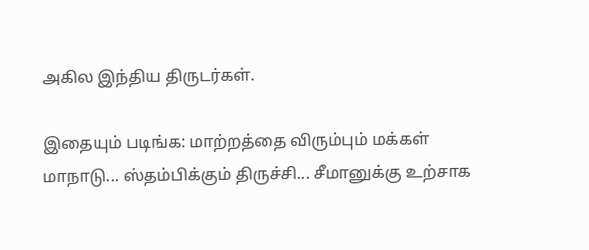அகில இந்திய திருடர்கள்.

இதையும் படிங்க: மாற்றத்தை விரும்பும் மக்கள் மாநாடு... ஸ்தம்பிக்கும் திருச்சி... சீமானுக்கு உற்சாக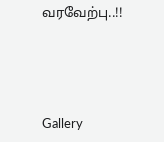வரவேற்பு..!!




Gallery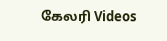கேலரி Videos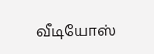வீடியோஸ்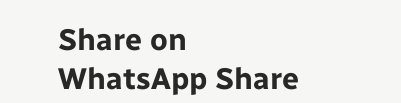Share on WhatsApp Share